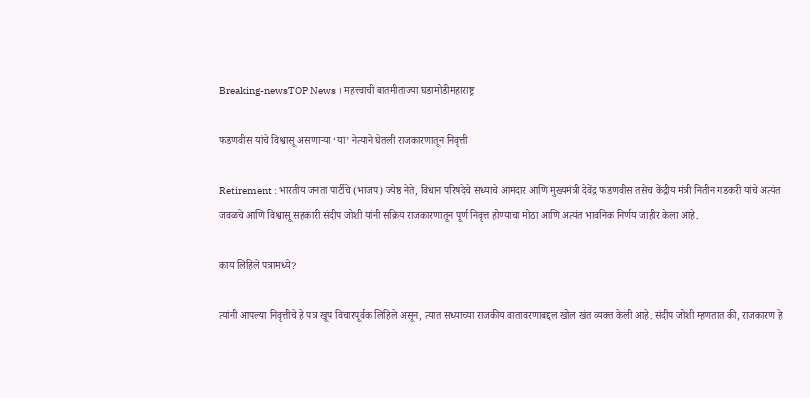Breaking-newsTOP News । महत्त्वाची बातमीताज्या घडामोडीमहाराष्ट्र

फडणवीस यांचे विश्वासू असणाऱ्या ‘या’ नेत्याने घेतली राजकारणातून निवृत्ती

Retirement : भारतीय जनता पार्टीचे (भाजप) ज्येष्ठ नेते, विधान परिषदेचे सध्याचे आमदार आणि मुख्यमंत्री देवेंद्र फडणवीस तसेच केंद्रीय मंत्री नितीन गडकरी यांचे अत्यंत जवळचे आणि विश्वासू सहकारी संदीप जोशी यांनी सक्रिय राजकारणातून पूर्ण निवृत्त होण्याचा मोठा आणि अत्यंत भावनिक निर्णय जाहीर केला आहे.

काय लिहिले पत्रामध्ये?

त्यांनी आपल्या निवृत्तीचे हे पत्र खूप विचारपूर्वक लिहिले असून, त्यात सध्याच्या राजकीय वातावरणाबद्दल खोल खंत व्यक्त केली आहे. संदीप जोशी म्हणतात की, राजकारण हे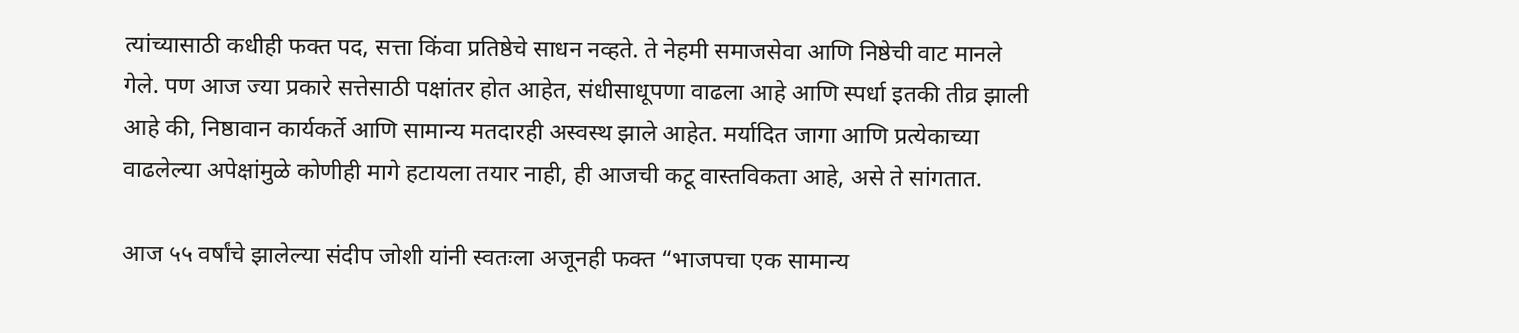त्यांच्यासाठी कधीही फक्त पद, सत्ता किंवा प्रतिष्ठेचे साधन नव्हते. ते नेहमी समाजसेवा आणि निष्ठेची वाट मानले गेले. पण आज ज्या प्रकारे सत्तेसाठी पक्षांतर होत आहेत, संधीसाधूपणा वाढला आहे आणि स्पर्धा इतकी तीव्र झाली आहे की, निष्ठावान कार्यकर्ते आणि सामान्य मतदारही अस्वस्थ झाले आहेत. मर्यादित जागा आणि प्रत्येकाच्या वाढलेल्या अपेक्षांमुळे कोणीही मागे हटायला तयार नाही, ही आजची कटू वास्तविकता आहे, असे ते सांगतात.

आज ५५ वर्षांचे झालेल्या संदीप जोशी यांनी स्वतःला अजूनही फक्त “भाजपचा एक सामान्य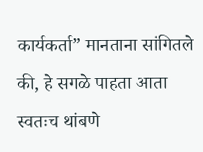कार्यकर्ता” मानताना सांगितले की, हे सगळे पाहता आता स्वतःच थांबणे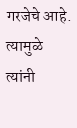गरजेचे आहे. त्यामुळे त्यांनी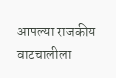आपल्या राजकीय वाटचालीला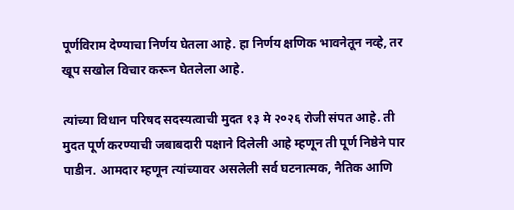पूर्णविराम देण्याचा निर्णय घेतला आहे. हा निर्णय क्षणिक भावनेतून नव्हे, तर खूप सखोल विचार करून घेतलेला आहे.

त्यांच्या विधान परिषद सदस्यत्वाची मुदत १३ मे २०२६ रोजी संपत आहे. ती मुदत पूर्ण करण्याची जबाबदारी पक्षाने दिलेली आहे म्हणून ती पूर्ण निष्ठेने पार पाडीन. आमदार म्हणून त्यांच्यावर असलेली सर्व घटनात्मक, नैतिक आणि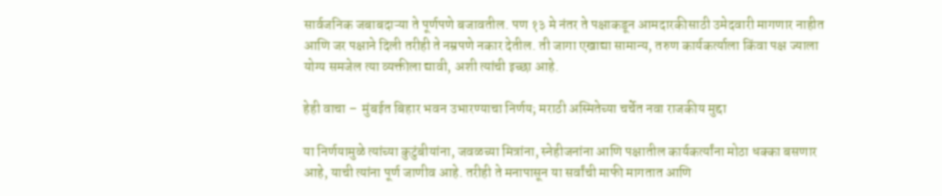सार्वजनिक जबाबदाऱ्या ते पूर्णपणे बजावतील. पण १३ मे नंतर ते पक्षाकडून आमदारकीसाठी उमेदवारी मागणार नाहीत आणि जर पक्षाने दिली तरीही ते नम्रपणे नकार देतील. ती जागा एखाद्या सामान्य, तरुण कार्यकर्त्याला किंवा पक्ष ज्याला योग्य समजेल त्या व्यक्तीला द्यावी, अशी त्यांची इच्छा आहे.

हेही वाचा –  मुंबईत बिहार भवन उभारण्याचा निर्णय; मराठी अस्मितेच्या चर्चेत नवा राजकीय मुद्दा

या निर्णयामुळे त्यांच्या कुटुंबीयांना, जवळच्या मित्रांना, स्नेहीजनांना आणि पक्षातील कार्यकर्त्यांना मोठा धक्का बसणार आहे, याची त्यांना पूर्ण जाणीव आहे. तरीही ते मनापासून या सर्वांची माफी मागतात आणि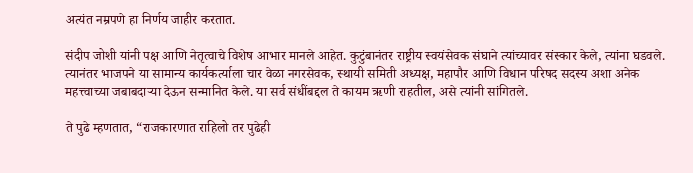अत्यंत नम्रपणे हा निर्णय जाहीर करतात.

संदीप जोशी यांनी पक्ष आणि नेतृत्वाचे विशेष आभार मानले आहेत. कुटुंबानंतर राष्ट्रीय स्वयंसेवक संघाने त्यांच्यावर संस्कार केले, त्यांना घडवले. त्यानंतर भाजपने या सामान्य कार्यकर्त्याला चार वेळा नगरसेवक, स्थायी समिती अध्यक्ष, महापौर आणि विधान परिषद सदस्य अशा अनेक महत्त्वाच्या जबाबदाऱ्या देऊन सन्मानित केले. या सर्व संधींबद्दल ते कायम ऋणी राहतील, असे त्यांनी सांगितले.

ते पुढे म्हणतात, “राजकारणात राहिलो तर पुढेही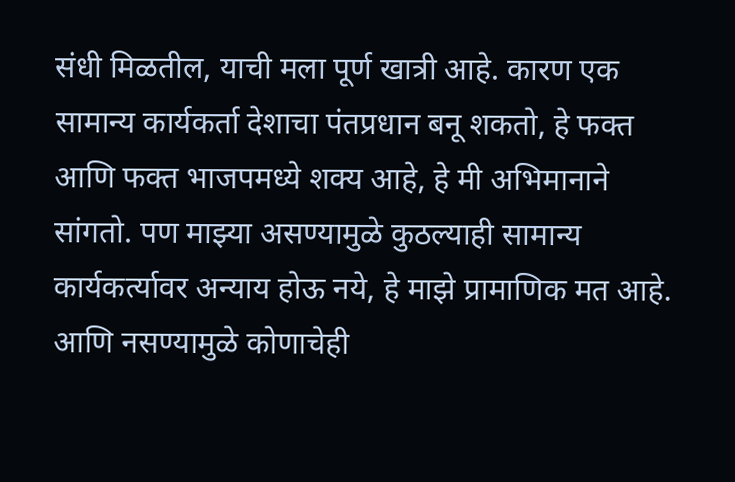संधी मिळतील, याची मला पूर्ण खात्री आहे. कारण एक सामान्य कार्यकर्ता देशाचा पंतप्रधान बनू शकतो, हे फक्त आणि फक्त भाजपमध्ये शक्य आहे, हे मी अभिमानाने सांगतो. पण माझ्या असण्यामुळे कुठल्याही सामान्य कार्यकर्त्यावर अन्याय होऊ नये, हे माझे प्रामाणिक मत आहे. आणि नसण्यामुळे कोणाचेही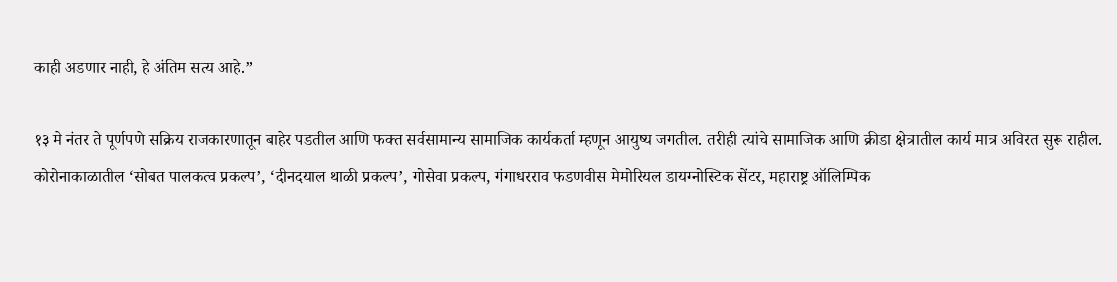काही अडणार नाही, हे अंतिम सत्य आहे.”

१३ मे नंतर ते पूर्णपणे सक्रिय राजकारणातून बाहेर पडतील आणि फक्त सर्वसामान्य सामाजिक कार्यकर्ता म्हणून आयुष्य जगतील. तरीही त्यांचे सामाजिक आणि क्रीडा क्षेत्रातील कार्य मात्र अविरत सुरू राहील. कोरोनाकाळातील ‘सोबत पालकत्व प्रकल्प’, ‘दीनदयाल थाळी प्रकल्प’, गोसेवा प्रकल्प, गंगाधरराव फडणवीस मेमोरियल डायग्नोस्टिक सेंटर, महाराष्ट्र ऑलिम्पिक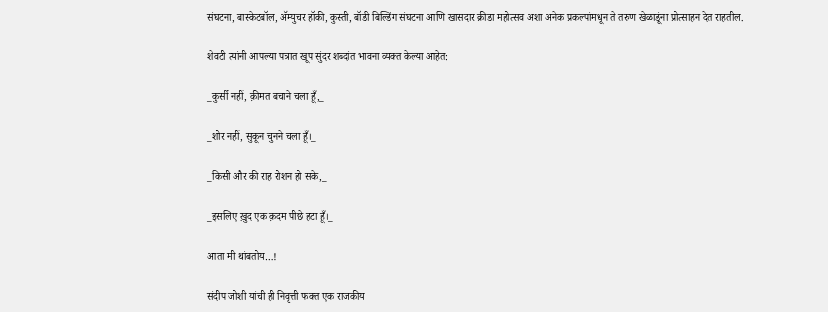संघटना, बास्केटबॉल, ॲम्युचर हॉकी, कुस्ती, बॉडी बिल्डिंग संघटना आणि खासदार क्रीडा महोत्सव अशा अनेक प्रकल्पांमधून ते तरुण खेळाडूंना प्रोत्साहन देत राहतील.

शेवटी त्यांनी आपल्या पत्रात खूप सुंदर शब्दांत भावना व्यक्त केल्या आहेत:

_कुर्सी नहीं, क़ीमत बचाने चला हूँ,_

_शोर नहीं, सुकून चुनने चला हूँ।_

_किसी और की राह रोशन हो सके,_

_इसलिए ख़ुद एक क़दम पीछे हटा हूँ।_

आता मी थांबतोय…!

संदीप जोशी यांची ही निवृत्ती फक्त एक राजकीय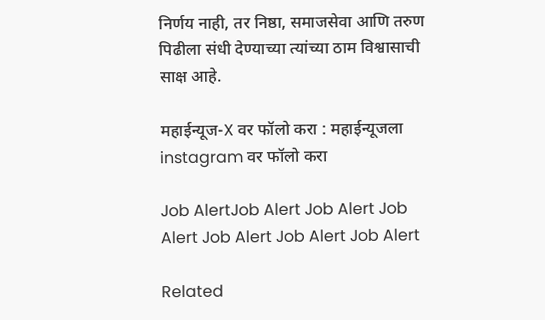निर्णय नाही, तर निष्ठा, समाजसेवा आणि तरुण पिढीला संधी देण्याच्या त्यांच्या ठाम विश्वासाची साक्ष आहे.

महाईन्यूज-X वर फॉलो करा : महाईन्यूजला instagram वर फॉलो करा

Job AlertJob Alert Job Alert Job Alert Job Alert Job Alert Job Alert

Related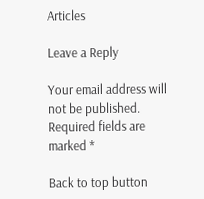Articles

Leave a Reply

Your email address will not be published. Required fields are marked *

Back to top button